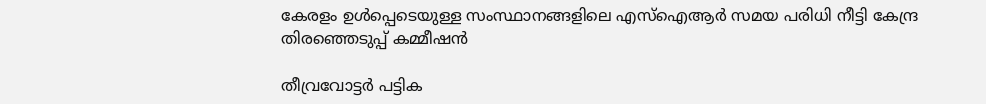കേരളം ഉൾപ്പെടെയുള്ള സംസ്ഥാനങ്ങളിലെ എസ്ഐആർ സമയ പരിധി നീട്ടി കേന്ദ്ര തിരഞ്ഞെടുപ്പ് കമ്മീഷൻ

തീവ്രവോട്ടർ പട്ടിക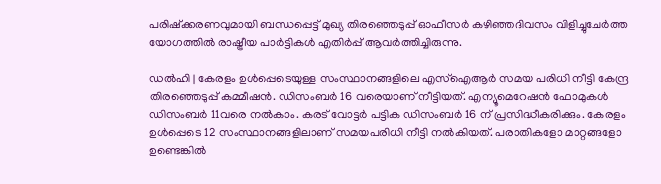പരിഷ്ക്കരണവുമായി ബന്ധപ്പെട്ട് മുഖ്യ തിരഞ്ഞെടുപ്പ് ഓഫീസർ കഴിഞ്ഞദിവസം വിളിച്ചുചേർത്ത യോഗത്തിൽ രാഷ്ട്രീയ പാർട്ടികൾ എതിർപ്പ് ആവർത്തിച്ചിരുന്നു.

ഡൽഹി | കേരളം ഉൾപ്പെടെയുള്ള സംസ്ഥാനങ്ങളിലെ എസ്ഐആർ സമയ പരിധി നീട്ടി കേന്ദ്ര തിരഞ്ഞെടുപ്പ് കമ്മീഷൻ. ഡിസംബർ 16 വരെയാണ് നീട്ടിയത്. എന്യൂമെറേഷൻ ഫോമുകൾ ഡിസംബർ 11വരെ നൽകാം. കരട് വോട്ടർ പട്ടിക ഡിസംബർ 16 ന് പ്രസിദ്ധീകരിക്കും. കേരളം ഉൾപ്പെടെ 12 സംസ്ഥാനങ്ങളിലാണ് സമയപരിധി നീട്ടി നൽകിയത്. പരാതികളോ മാറ്റങ്ങളോ ഉണ്ടെങ്കില്‍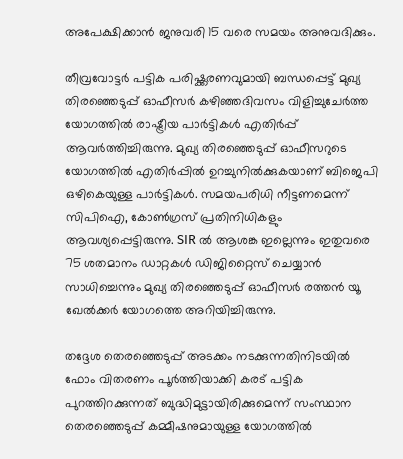അപേക്ഷിക്കാന്‍ ജനുവരി 15 വരെ സമയം അനുവദിക്കും.

തീവ്രവോട്ടർ പട്ടിക പരിഷ്ക്കരണവുമായി ബന്ധപ്പെട്ട് മുഖ്യ തിരഞ്ഞെടുപ്പ് ഓഫീസർ കഴിഞ്ഞദിവസം വിളിച്ചുചേർത്ത യോഗത്തിൽ രാഷ്ട്രീയ പാർട്ടികൾ എതിർപ്പ് ആവർത്തിച്ചിരുന്നു. മുഖ്യ തിരഞ്ഞെടുപ്പ് ഓഫീസറുടെ യോഗത്തിൽ എതിർപ്പിൽ ഉറച്ചുനിൽക്കുകയാണ് ബിജെപി ഒഴികെയുള്ള പാർട്ടികൾ. സമയപരിധി നീട്ടണമെന്ന് സിപിഐ, കോൺഗ്രസ് പ്രതിനിധികളും ആവശ്യപ്പെട്ടിരുന്നു. SIR ൽ ആശങ്ക ഇല്ലെന്നും ഇതുവരെ 75 ശതമാനം ഡാറ്റകൾ ഡിജിറ്റൈസ് ചെയ്യാൻ സാധിച്ചെന്നും മുഖ്യ തിരഞ്ഞെടുപ്പ് ഓഫീസർ രത്തൻ യൂ ഖേൽക്കർ യോഗത്തെ അറിയിച്ചിരുന്നു.

തദ്ദേശ തെരഞ്ഞെടുപ്പ് അടക്കം നടക്കുന്നതിനിടയിൽ ഫോം വിതരണം പൂര്‍ത്തിയാക്കി കരട് പട്ടിക പുറത്തിറക്കുന്നത് ബുദ്ധിമുട്ടായിരിക്കുമെന്ന് സംസ്ഥാന തെരഞ്ഞെടുപ്പ് കമ്മീഷനുമായുള്ള യോഗത്തിൽ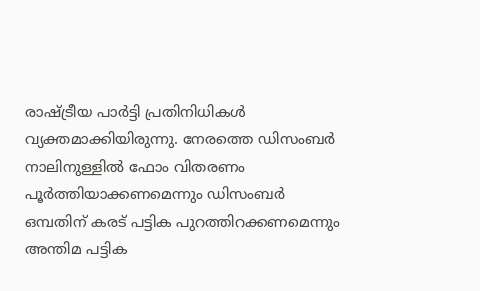രാഷ്ട്രീയ പാര്‍ട്ടി പ്രതിനിധികള്‍ വ്യക്തമാക്കിയിരുന്നു. നേരത്തെ ഡിസംബര്‍ നാലിനുള്ളിൽ ഫോം വിതരണം പൂര്‍ത്തിയാക്കണമെന്നും ഡിസംബര്‍ ഒമ്പതിന് കരട് പട്ടിക പുറത്തിറക്കണമെന്നും അന്തിമ പട്ടിക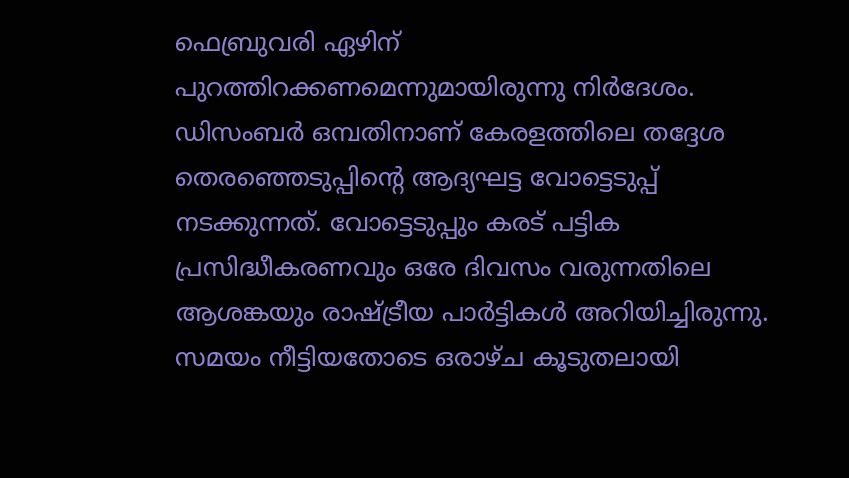ഫെബ്രുവരി ഏഴിന് പുറത്തിറക്കണമെന്നുമായിരുന്നു നിര്‍ദേശം. ഡിസംബര്‍ ഒമ്പതിനാണ് കേരളത്തിലെ തദ്ദേശ തെരഞ്ഞെടുപ്പിന്‍റെ ആദ്യഘട്ട വോട്ടെടുപ്പ് നടക്കുന്നത്. വോട്ടെടുപ്പും കരട് പട്ടിക പ്രസിദ്ധീകരണവും ഒരേ ദിവസം വരുന്നതിലെ ആശങ്കയും രാഷ്ട്രീയ പാര്‍ട്ടികള്‍ അറിയിച്ചിരുന്നു. സമയം നീട്ടിയതോടെ ഒരാഴ്ച കൂടുതലായി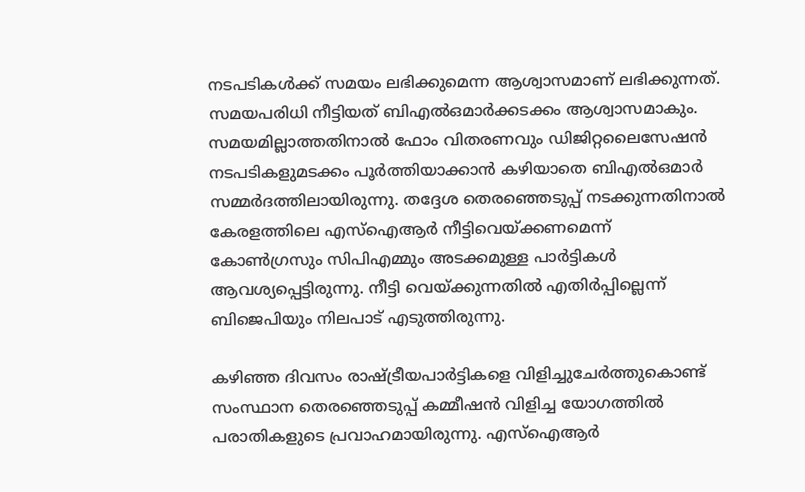നടപടികള്‍ക്ക് സമയം ലഭിക്കുമെന്ന ആശ്വാസമാണ് ലഭിക്കുന്നത്. സമയപരിധി നീട്ടിയത് ബിഎൽഒമാര്‍ക്കടക്കം ആശ്വാസമാകും. സമയമില്ലാത്തതിനാൽ ഫോം വിതരണവും ഡിജിറ്റലൈസേഷൻ നടപടികളുമടക്കം പൂര്‍ത്തിയാക്കാൻ കഴിയാതെ ബിഎൽഒമാര്‍ സമ്മര്‍ദത്തിലായിരുന്നു. തദ്ദേശ തെരഞ്ഞെടുപ്പ് നടക്കുന്നതിനാൽ കേരളത്തിലെ എസ്ഐആര്‍ നീട്ടിവെയ്ക്കണമെന്ന് കോണ്‍ഗ്രസും സിപിഎമ്മു‍ം അടക്കമുള്ള പാര്‍ട്ടികള്‍ ആവശ്യപ്പെട്ടിരുന്നു. നീട്ടി വെയ്ക്കുന്നതിൽ എതിര്‍പ്പില്ലെന്ന് ബിജെപിയും നിലപാട് എടുത്തിരുന്നു.

കഴിഞ്ഞ ദിവസം രാഷ്ട്രീയപാര്‍ട്ടികളെ വിളിച്ചുചേര്‍ത്തുകൊണ്ട് സംസ്ഥാന തെരഞ്ഞെടുപ്പ് കമ്മീഷൻ വിളിച്ച യോഗത്തിൽ പരാതികളുടെ പ്രവാഹമായിരുന്നു. എസ്ഐആര്‍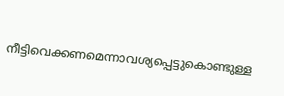നീട്ടിവെക്കണമെന്നാവശ്യപ്പെട്ടുകൊണ്ടുള്ള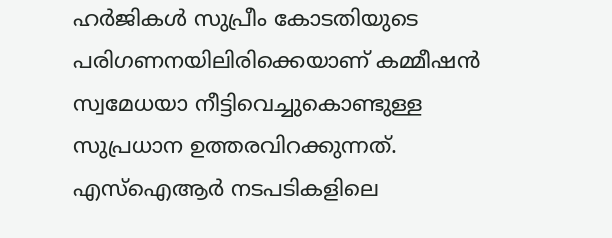ഹര്‍ജികള്‍ സുപ്രീം കോടതിയുടെ പരിഗണനയിലിരിക്കെയാണ് കമ്മീഷൻ സ്വമേധയാ നീട്ടിവെച്ചുകൊണ്ടുള്ള സുപ്രധാന ഉത്തരവിറക്കുന്നത്. എസ്ഐആര്‍ നടപടികളിലെ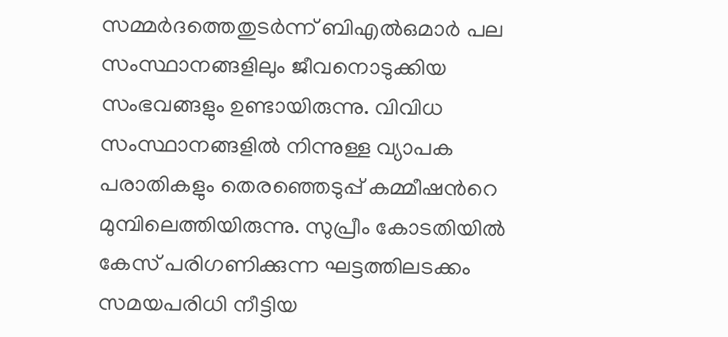സമ്മര്‍ദത്തെതുടര്‍ന്ന് ബിഎൽഒമാര്‍ പല സംസ്ഥാനങ്ങളിലും ജീവനൊടുക്കിയ സംഭവങ്ങളും ഉണ്ടായിരുന്നു. വിവിധ സംസ്ഥാനങ്ങളിൽ നിന്നുള്ള വ്യാപക പരാതികളും തെരഞ്ഞെടുപ്പ് കമ്മീഷന്‍റെ മുമ്പിലെത്തിയിരുന്നു. സുപ്രീം കോടതിയിൽ കേസ് പരിഗണിക്കുന്ന ഘട്ടത്തിലടക്കം സമയപരിധി നീട്ടിയ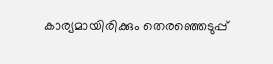കാര്യമായിരിക്കും തെരഞ്ഞെടുപ്പ്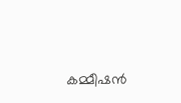കമ്മീഷൻ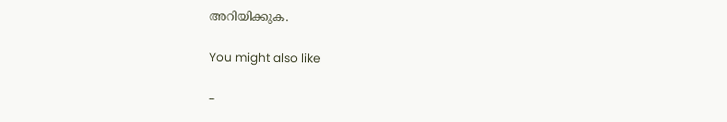അറിയിക്കുക.

You might also like

-